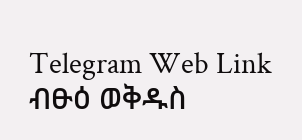Telegram Web Link
ብፁዕ ወቅዱስ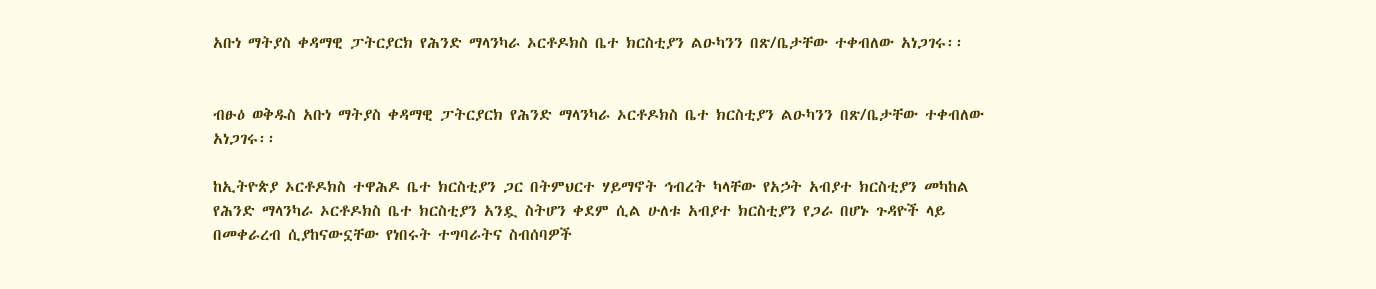አቡነ ማትያስ ቀዳማዊ ፓትርያርክ የሕንድ ማላንካራ ኦርቶዶክስ ቤተ ክርስቲያን ልዑካንን በጽ/ቤታቸው ተቀብለው አነጋገሩ፡፡


ብፁዕ ወቅዱስ አቡነ ማትያስ ቀዳማዊ ፓትርያርክ የሕንድ ማላንካራ ኦርቶዶክስ ቤተ ክርስቲያን ልዑካንን በጽ/ቤታቸው ተቀብለው አነጋገሩ፡፡

ከኢትዮጵያ ኦርቶዶክስ ተዋሕዶ ቤተ ክርስቲያን ጋር በትምህርተ ሃይማኖት ኅብረት ካላቸው የአኃት አብያተ ክርስቲያን መካከል የሕንድ ማላንካራ ኦርቶዶክስ ቤተ ክርስቲያን አንዷ ስትሆን ቀደም ሲል ሁለቱ አብያተ ክርስቲያን የጋራ በሆኑ ጉዳዮች ላይ በመቀራረብ ሲያከናውኗቸው የነበሩት ተግባራትና ስብሰባዎች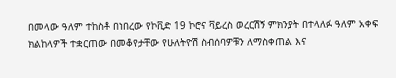በመላው ዓለም ተከስቶ በነበረው የኮቪድ 19 ኮሮና ቫይረስ ወረርሽኝ ምክንያት በተላለፉ ዓለም አቀፍ ክልከላዎች ተቋርጠው በመቆየታቸው የሁለትዮሽ ስብሰባዎቹን ለማስቀጠል እና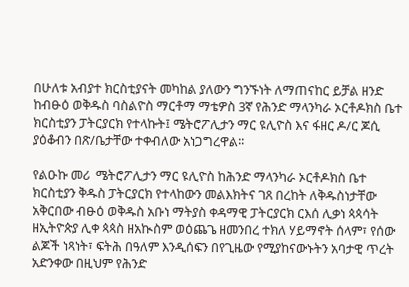በሁለቱ አብያተ ክርስቲያናት መካከል ያለውን ግንኙነት ለማጠናከር ይቻል ዘንድ ከብፁዕ ወቅዱስ ባስልዮስ ማርቶማ ማቴዎስ 3ኛ የሕንድ ማላንካራ ኦርቶዶክስ ቤተ ክርስቲያን ፓትርያርክ የተላኩት፤ ሜትሮፖሊታን ማር ዩሊዮስ እና ፋዘር ዶ/ር ጆሲ ያዕቆብን በጽ/ቤታቸው ተቀብለው አነጋግረዋል፡፡

የልዑኩ መሪ  ሜትሮፖሊታን ማር ዩሊዮስ ከሕንድ ማላንካራ ኦርቶዶክስ ቤተ ክርስቲያን ቅዱስ ፓትርያርክ የተላከውን መልእክትና ገጸ በረከት ለቅዱስነታቸው አቅርበው ብፁዕ ወቅዱስ አቡነ ማትያስ ቀዳማዊ ፓትርያርክ ርእሰ ሊቃነ ጳጳሳት ዘኢትዮጵያ ሊቀ ጳጳስ ዘአኲስም ወዕጨጌ ዘመንበረ ተክለ ሃይማኖት ሰላም፣ የሰው ልጆች ነጻነት፣ ፍትሕ በዓለም እንዲሰፍን በየጊዜው የሚያከናውኑትን አባታዊ ጥረት አድንቀው በዚህም የሕንድ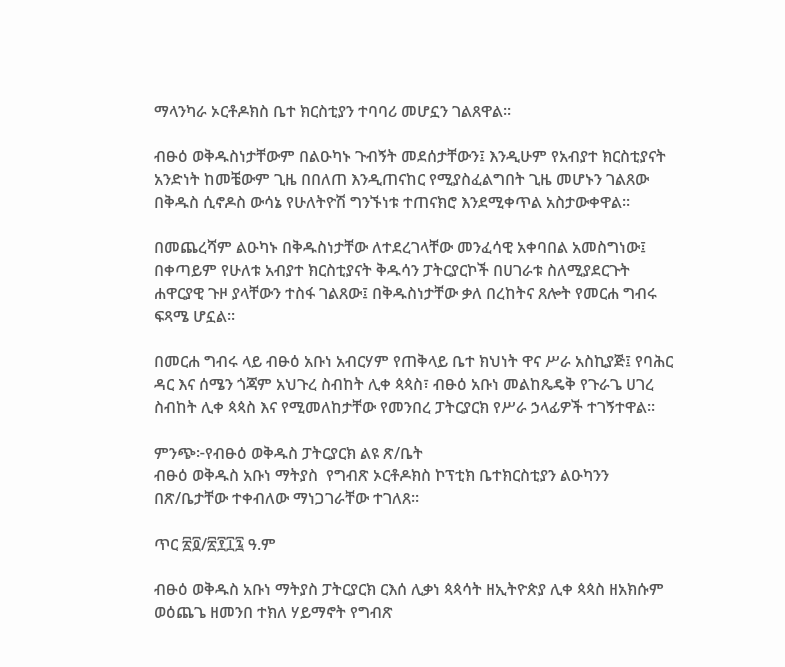ማላንካራ ኦርቶዶክስ ቤተ ክርስቲያን ተባባሪ መሆኗን ገልጸዋል፡፡

ብፁዕ ወቅዱስነታቸውም በልዑካኑ ጉብኝት መደሰታቸውን፤ እንዲሁም የአብያተ ክርስቲያናት አንድነት ከመቼውም ጊዜ በበለጠ እንዲጠናከር የሚያስፈልግበት ጊዜ መሆኑን ገልጸው በቅዱስ ሲኖዶስ ውሳኔ የሁለትዮሽ ግንኙነቱ ተጠናክሮ እንደሚቀጥል አስታውቀዋል፡፡

በመጨረሻም ልዑካኑ በቅዱስነታቸው ለተደረገላቸው መንፈሳዊ አቀባበል አመስግነው፤ በቀጣይም የሁለቱ አብያተ ክርስቲያናት ቅዱሳን ፓትርያርኮች በሀገራቱ ስለሚያደርጉት ሐዋርያዊ ጉዞ ያላቸውን ተስፋ ገልጸው፤ በቅዱስነታቸው ቃለ በረከትና ጸሎት የመርሐ ግብሩ ፍጻሜ ሆኗል፡፡

በመርሐ ግብሩ ላይ ብፁዕ አቡነ አብርሃም የጠቅላይ ቤተ ክህነት ዋና ሥራ አስኪያጅ፤ የባሕር ዳር እና ሰሜን ጎጃም አህጉረ ስብከት ሊቀ ጳጳስ፣ ብፁዕ አቡነ መልከጼዴቅ የጉራጌ ሀገረ ስብከት ሊቀ ጳጳስ እና የሚመለከታቸው የመንበረ ፓትርያርክ የሥራ ኃላፊዎች ተገኝተዋል፡፡

ምንጭ፦የብፁዕ ወቅዱስ ፓትርያርክ ልዩ ጽ/ቤት
ብፁዕ ወቅዱስ አቡነ ማትያስ  የግብጽ ኦርቶዶክስ ኮፕቲክ ቤተክርስቲያን ልዑካንን በጽ/ቤታቸው ተቀብለው ማነጋገራቸው ተገለጸ፡፡

ጥር ፳፬/፳፻፲፯ ዓ.ም

ብፁዕ ወቅዱስ አቡነ ማትያስ ፓትርያርክ ርእሰ ሊቃነ ጳጳሳት ዘኢትዮጵያ ሊቀ ጳጳስ ዘአክሱም ወዕጨጌ ዘመንበ ተክለ ሃይማኖት የግብጽ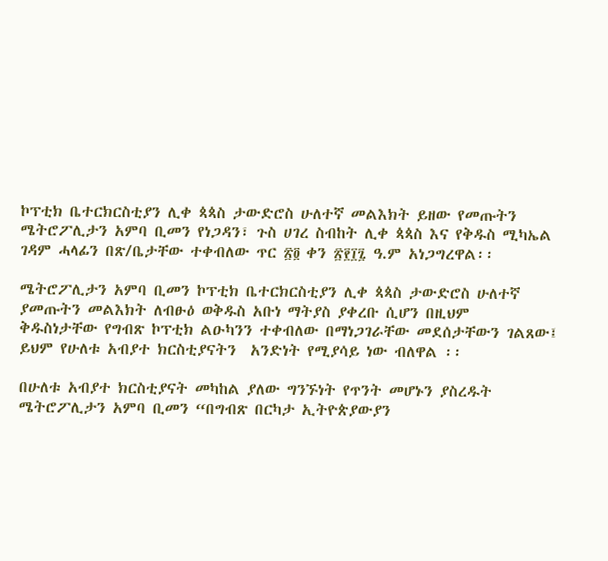ኮፕቲክ ቤተርክርስቲያን ሊቀ ጳጳስ ታውድሮስ ሁለተኛ መልእክት ይዘው የመጡትን ሜትሮፖሊታን አምባ ቢመን የነጋዳን፣ ጉስ ሀገረ ስብከት ሊቀ ጳጳስ እና የቅዱስ ሚካኤል ገዳም ሓላፊን በጽ/ቤታቸው ተቀብለው ጥር ፳፬ ቀን ፳፻፲፯ ዓ.ም አነጋግረዋል፡፡

ሜትሮፖሊታን አምባ ቢመን ኮፕቲክ ቤተርክርስቲያን ሊቀ ጳጳስ ታውድሮስ ሁለተኛ ያመጡትን መልእክት ለብፁዕ ወቅዱስ አቡነ ማትያስ ያቀረቡ ሲሆን በዚህም  ቅዱስነታቸው የግብጽ ኮፕቲክ ልዑካንን ተቀብለው በማነጋገራቸው መደሰታቸውን ገልጸው፤ ይህም የሁለቱ አብያተ ክርስቲያናትን  አንድነት የሚያሳይ ነው ብለዋል ፡፡

በሁለቱ አብያተ ክርስቲያናት መካከል ያለው ግንኙነት የጥንት መሆኑን ያስረዱት ሜትሮፖሊታን አምባ ቢመን “በግብጽ በርካታ ኢትዮጵያውያን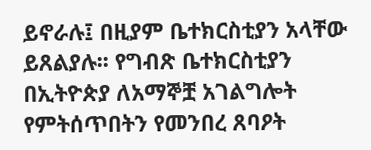ይኖራሉ፤ በዚያም ቤተክርስቲያን አላቸው ይጸልያሉ፡፡ የግብጽ ቤተክርስቲያን በኢትዮጵያ ለአማኞቿ አገልግሎት የምትሰጥበትን የመንበረ ጸባዖት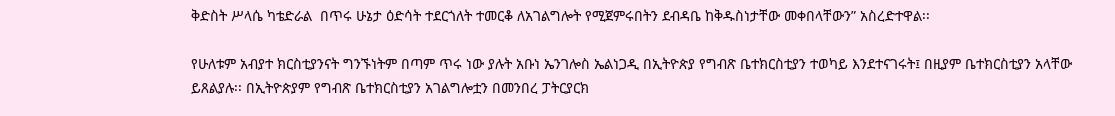ቅድስት ሥላሴ ካቴድራል  በጥሩ ሁኔታ ዕድሳት ተደርጎለት ተመርቆ ለአገልግሎት የሚጀምሩበትን ደብዳቤ ከቅዱስነታቸው መቀበላቸውን” አስረድተዋል፡፡

የሁለቱም አብያተ ክርስቲያንናት ግንኙነትም በጣም ጥሩ ነው ያሉት አቡነ ኤንገሎስ ኤልነጋዲ በኢትዮጵያ የግብጽ ቤተክርስቲያን ተወካይ እንደተናገሩት፤ በዚያም ቤተክርስቲያን አላቸው ይጸልያሉ፡፡ በኢትዮጵያም የግብጽ ቤተክርስቲያን አገልግሎቷን በመንበረ ፓትርያርክ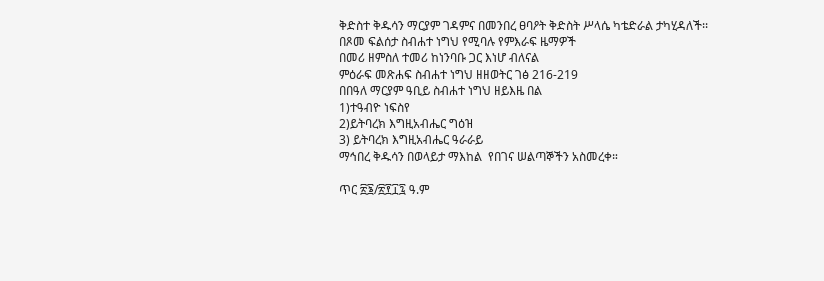ቅድስተ ቅዱሳን ማርያም ገዳምና በመንበረ ፀባዖት ቅድስት ሥላሴ ካቴድራል ታካሂዳለች፡፡
በጾመ ፍልሰታ ስብሐተ ነግህ የሚባሉ የምእራፍ ዜማዎች
በመሪ ዘምስለ ተመሪ ከነንባቡ ጋር እነሆ ብለናል
ምዕራፍ መጽሐፍ ስብሐተ ነግህ ዘዘወትር ገፅ 216-219
በበዓለ ማርያም ዓቢይ ስብሐተ ነግህ ዘይእዜ በል
1)ተዓብዮ ነፍስየ
2)ይትባረክ እግዚአብሔር ግዕዝ
3) ይትባረክ እግዚአብሔር ዓራራይ
ማኅበረ ቅዱሳን በወላይታ ማእከል  የበገና ሠልጣኞችን አስመረቀ።

ጥር ፳፮/፳፻፲፯ ዓ.ም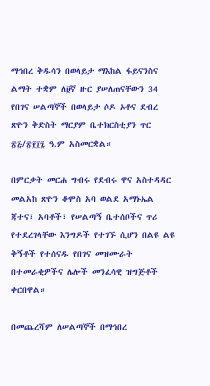ማኅበረ ቅዱሳን በወላይታ ማእከል ፋይናንስና ልማት ተቋም ለ፱ኛ ዙር ያሠለጠናቸውን 34 የበገና ሠልጣኞች በወላይታ ሶዶ ኦቶና ደብረ ጽዮን ቅድስት ማርያም ቤተክርስቲያን ጥር ፳፭/፳፻፲፯ ዓ.ም አስመርቋል።

በምርቃት መርሐ ግብሩ የደብሩ ዋና አስተዳዳር መልአከ ጽዮን ቆሞስ አባ ወልደ አማኑኤል ጃተና፣ አባቶች፣ የሠልጣኝ ቤተሰቦችና ጥሪ የተደረገላቸው እንግዶች የተገኙ ሲሆን በልዩ ልዩ ቅኝቶች የተሰናዱ የበገና መዝሙራት በተመራቂዎችና ሌሎች መንፈሳዊ ዝግጅቶች ቀርበዋል።

በመጨረሻም ለሠልጣኞች በማኅበረ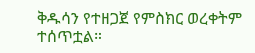ቅዱሳን የተዘጋጀ የምስክር ወረቀትም ተሰጥቷል።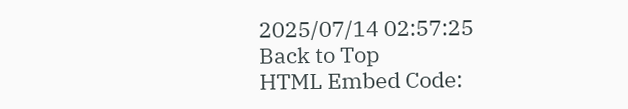2025/07/14 02:57:25
Back to Top
HTML Embed Code: